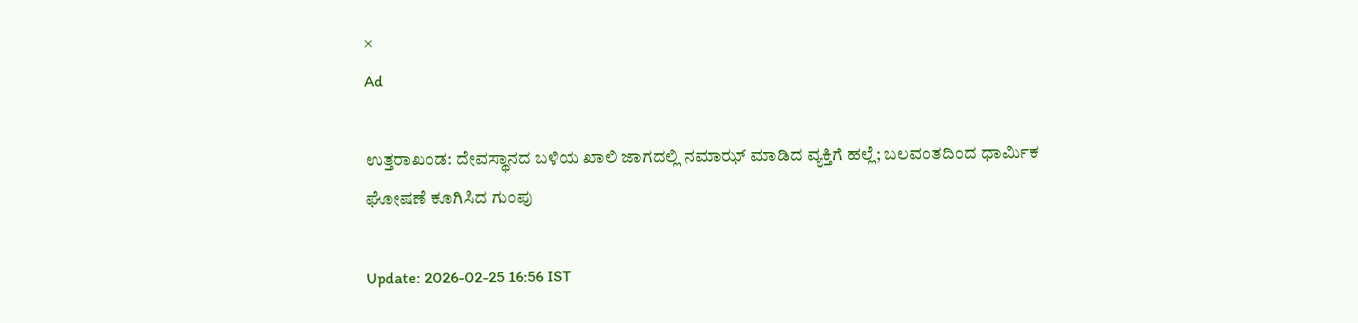×
Ad

ಉತ್ತರಾಖಂಡ: ದೇವಸ್ಥಾನದ ಬಳಿಯ ಖಾಲಿ ಜಾಗದಲ್ಲಿ ನಮಾಝ್ ಮಾಡಿದ ವ್ಯಕ್ತಿಗೆ ಹಲ್ಲೆ; ಬಲವಂತದಿಂದ ಧಾರ್ಮಿಕ ಘೋಷಣೆ ಕೂಗಿಸಿದ ಗುಂಪು

Update: 2026-02-25 16:56 IST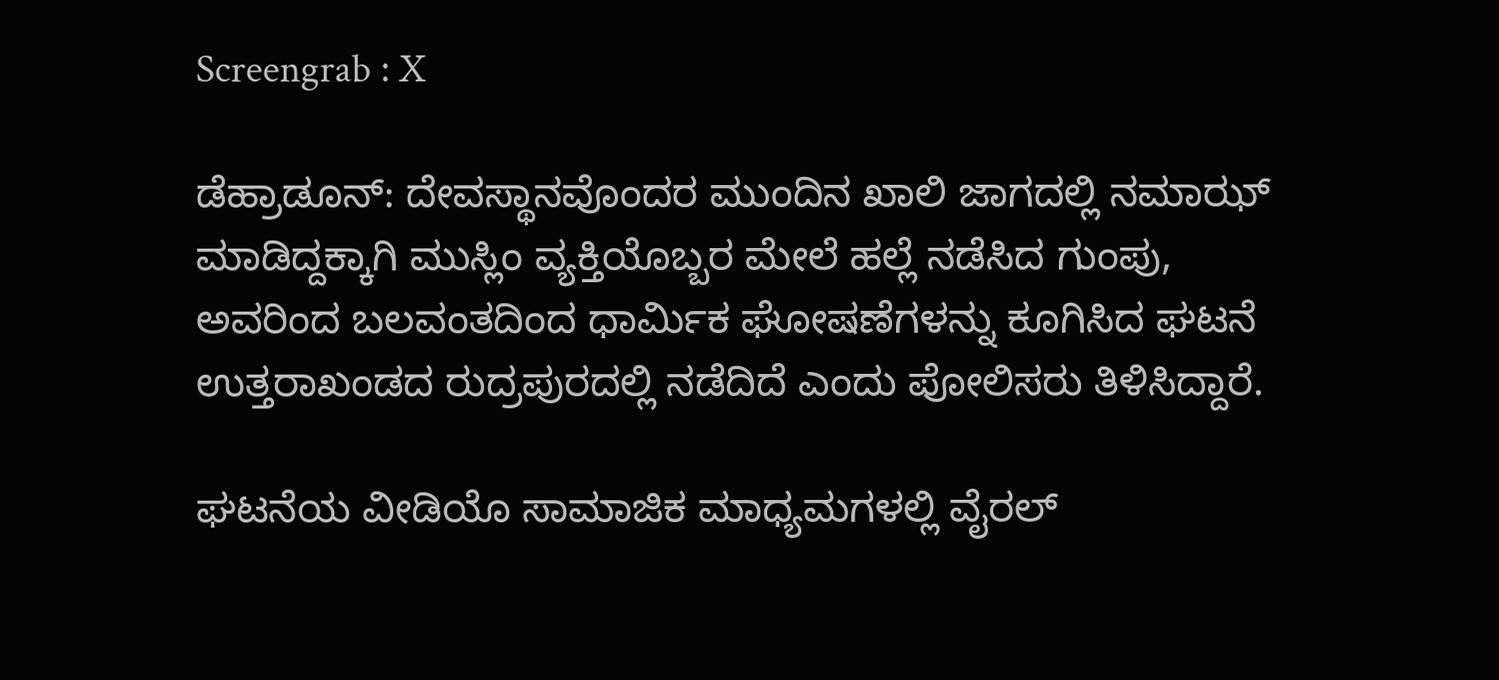Screengrab : X

ಡೆಹ್ರಾಡೂನ್: ದೇವಸ್ಥಾನವೊಂದರ ಮುಂದಿನ ಖಾಲಿ ಜಾಗದಲ್ಲಿ ನಮಾಝ್ ಮಾಡಿದ್ದಕ್ಕಾಗಿ ಮುಸ್ಲಿಂ ವ್ಯಕ್ತಿಯೊಬ್ಬರ ಮೇಲೆ ಹಲ್ಲೆ ನಡೆಸಿದ ಗುಂಪು, ಅವರಿಂದ ಬಲವಂತದಿಂದ ಧಾರ್ಮಿಕ ಘೋಷಣೆಗಳನ್ನು ಕೂಗಿಸಿದ ಘಟನೆ ಉತ್ತರಾಖಂಡದ ರುದ್ರಪುರದಲ್ಲಿ ನಡೆದಿದೆ ಎಂದು ಪೋಲಿಸರು ತಿಳಿಸಿದ್ದಾರೆ.

ಘಟನೆಯ ವೀಡಿಯೊ ಸಾಮಾಜಿಕ ಮಾಧ್ಯಮಗಳಲ್ಲಿ ವೈರಲ್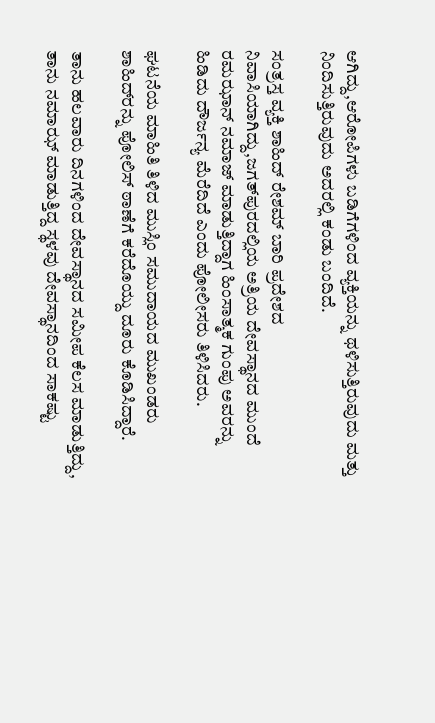ಆಗಿದ್ದು,ಆರೋಪಿಗಳು ಬಡಿಗೆಗಳಿಂದ ವ್ಯಕ್ತಿಯನ್ನು ಥಳಿಸುತ್ತಿರುವುದು ಮತ್ತು ನಿಂದಿಸುತ್ತಿರುವುದು ಅದರಲ್ಲಿ ಕಂಡು ಬಂದಿದೆ.

ಸಂತ್ರಸ್ತ ವ್ಯಕ್ತಿ ಶಾಹಿದ್ ರೇಶಮ್ ಬಾರಿ ಪ್ರದೇಶದ ನಿವಾಸಿಯಾಗಿದ್ದು,ಜಗತ್‌ಪುರದಲ್ಲಿಯ ಅತ್ರಿಯ ದೇವಸ್ಥಾನದ ಮುಂದೆ ರಮಝಾನ್ ನಮಾಜ್ ಮಾಡುತ್ತಿದ್ದಾಗ ಹಿಂಸಾತ್ಮಕ ಗುಂಪು ಅವರನ್ನು ಹಿಡಿದು ದೌರ್ಜನ್ಯ ಮೆರೆದಿದೆ ಎಂದು ಪೋಲೀಸರು ತಿಳಿಸಿದರು.

ಘಟನೆಯ ಮಾಹಿತಿ ತಿಳಿದ ಮುಸ್ಲಿಂ ಸಮುದಾಯದ ಮುಖಂಡರು ಶಾಹಿದ್‌ರನ್ನು ಪೋಲಿಸ್ ಠಾಣೆಗೆ ಕರೆದೊಯ್ದು ದೂರು ಕೊಡಿಸಿದ್ದಾರೆ.

ತಾನು ಹಲವಾರು ದಿನಗಳಿಂದ ದೇವಸ್ಥಾನದ ಸಮೀಪ ಕೆಲಸ ಮಾಡುತ್ತಿದ್ದು, ತಾನು ನಮಾಝ್ ಮಾಡುತ್ತಿದ್ದ ಸ್ಥಳವು ದೇವಸ್ಥಾನದಿಂದ ಸಾಕಷ್ಟು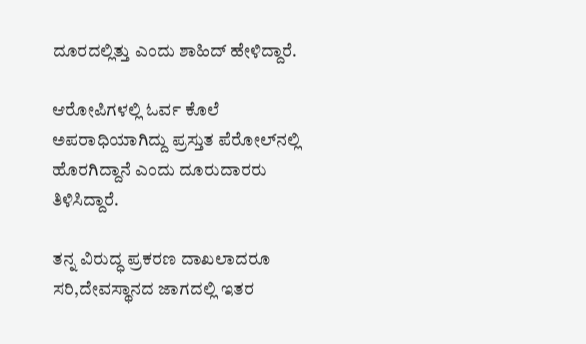ದೂರದಲ್ಲಿತ್ತು ಎಂದು ಶಾಹಿದ್ ಹೇಳಿದ್ದಾರೆ.

ಆರೋಪಿಗಳಲ್ಲಿ ಓರ್ವ ಕೊಲೆ ಅಪರಾಧಿಯಾಗಿದ್ದು ಪ್ರಸ್ತುತ ಪೆರೋಲ್‌ನಲ್ಲಿ ಹೊರಗಿದ್ದಾನೆ ಎಂದು ದೂರುದಾರರು ತಿಳಿಸಿದ್ದಾರೆ.

ತನ್ನ ವಿರುದ್ಧ ಪ್ರಕರಣ ದಾಖಲಾದರೂ ಸರಿ,ದೇವಸ್ಥಾನದ ಜಾಗದಲ್ಲಿ ಇತರ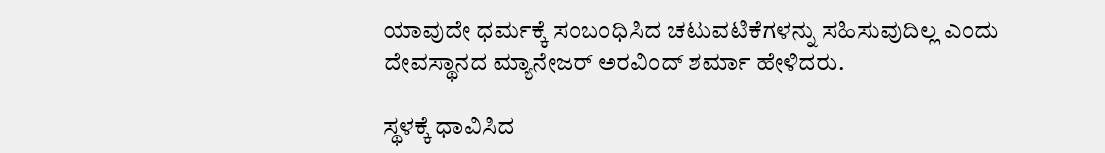ಯಾವುದೇ ಧರ್ಮಕ್ಕೆ ಸಂಬಂಧಿಸಿದ ಚಟುವಟಿಕೆಗಳನ್ನು ಸಹಿಸುವುದಿಲ್ಲ ಎಂದು ದೇವಸ್ಥಾನದ ಮ್ಯಾನೇಜರ್ ಅರವಿಂದ್ ಶರ್ಮಾ ಹೇಳಿದರು.

ಸ್ಥಳಕ್ಕೆ ಧಾವಿಸಿದ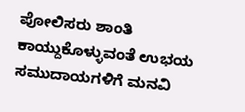ಪೋಲಿಸರು ಶಾಂತಿ ಕಾಯ್ದುಕೊಳ್ಳುವಂತೆ ಉಭಯ ಸಮುದಾಯಗಳಿಗೆ ಮನವಿ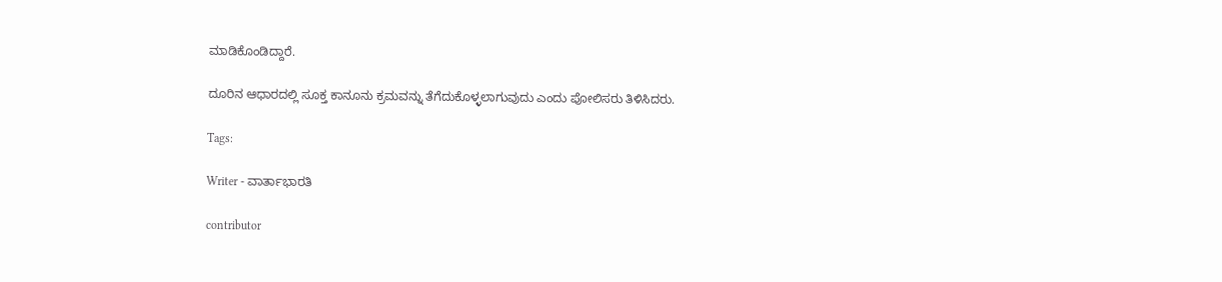ಮಾಡಿಕೊಂಡಿದ್ದಾರೆ.

ದೂರಿನ ಆಧಾರದಲ್ಲಿ ಸೂಕ್ತ ಕಾನೂನು ಕ್ರಮವನ್ನು ತೆಗೆದುಕೊಳ್ಳಲಾಗುವುದು ಎಂದು ಪೋಲಿಸರು ತಿಳಿಸಿದರು.

Tags:

Writer - ವಾರ್ತಾಭಾರತಿ

contributor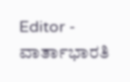Editor - ವಾರ್ತಾಭಾರತಿ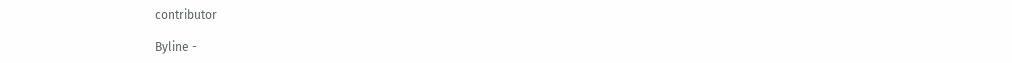contributor

Byline -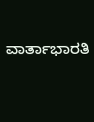ವಾರ್ತಾಭಾರತಿ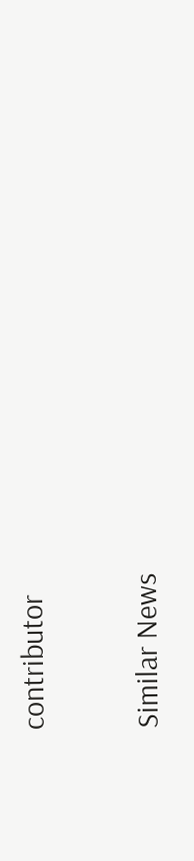contributor

Similar News